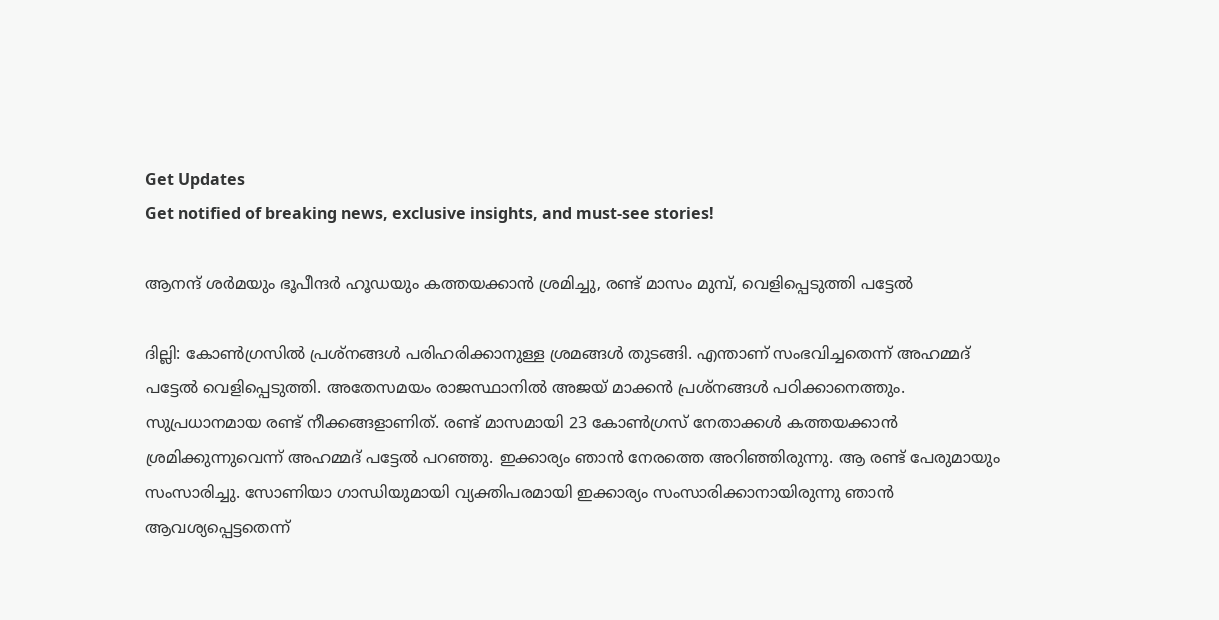Get Updates
Get notified of breaking news, exclusive insights, and must-see stories!

ആനന്ദ് ശര്‍മയും ഭൂപീന്ദര്‍ ഹൂഡയും കത്തയക്കാന്‍ ശ്രമിച്ചു, രണ്ട് മാസം മുമ്പ്, വെളിപ്പെടുത്തി പട്ടേല്‍

ദില്ലി: കോണ്‍ഗ്രസില്‍ പ്രശ്‌നങ്ങള്‍ പരിഹരിക്കാനുള്ള ശ്രമങ്ങള്‍ തുടങ്ങി. എന്താണ് സംഭവിച്ചതെന്ന് അഹമ്മദ് പട്ടേല്‍ വെളിപ്പെടുത്തി. അതേസമയം രാജസ്ഥാനില്‍ അജയ് മാക്കന്‍ പ്രശ്‌നങ്ങള്‍ പഠിക്കാനെത്തും. സുപ്രധാനമായ രണ്ട് നീക്കങ്ങളാണിത്. രണ്ട് മാസമായി 23 കോണ്‍ഗ്രസ് നേതാക്കള്‍ കത്തയക്കാന്‍ ശ്രമിക്കുന്നുവെന്ന് അഹമ്മദ് പട്ടേല്‍ പറഞ്ഞു. ഇക്കാര്യം ഞാന്‍ നേരത്തെ അറിഞ്ഞിരുന്നു. ആ രണ്ട് പേരുമായും സംസാരിച്ചു. സോണിയാ ഗാന്ധിയുമായി വ്യക്തിപരമായി ഇക്കാര്യം സംസാരിക്കാനായിരുന്നു ഞാന്‍ ആവശ്യപ്പെട്ടതെന്ന്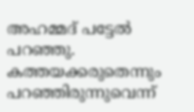അഹമ്മദ് പട്ടേല്‍ പറഞ്ഞു. കത്തയക്കരുതെന്നും പറഞ്ഞിരുന്നുവെന്ന്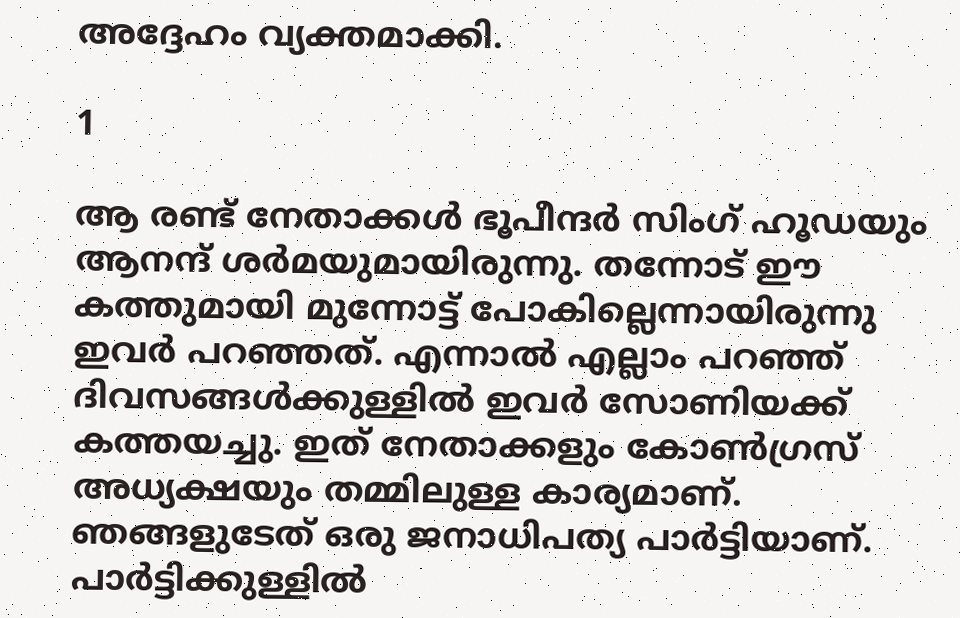അദ്ദേഹം വ്യക്തമാക്കി.

1

ആ രണ്ട് നേതാക്കള്‍ ഭൂപീന്ദര്‍ സിംഗ് ഹൂഡയും ആനന്ദ് ശര്‍മയുമായിരുന്നു. തന്നോട് ഈ കത്തുമായി മുന്നോട്ട് പോകില്ലെന്നായിരുന്നു ഇവര്‍ പറഞ്ഞത്. എന്നാല്‍ എല്ലാം പറഞ്ഞ് ദിവസങ്ങള്‍ക്കുള്ളില്‍ ഇവര്‍ സോണിയക്ക് കത്തയച്ചു. ഇത് നേതാക്കളും കോണ്‍ഗ്രസ് അധ്യക്ഷയും തമ്മിലുള്ള കാര്യമാണ്. ഞങ്ങളുടേത് ഒരു ജനാധിപത്യ പാര്‍ട്ടിയാണ്. പാര്‍ട്ടിക്കുള്ളില്‍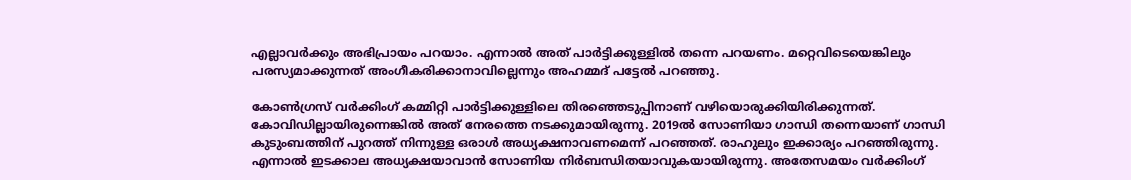എല്ലാവര്‍ക്കും അഭിപ്രായം പറയാം. എന്നാല്‍ അത് പാര്‍ട്ടിക്കുള്ളില്‍ തന്നെ പറയണം. മറ്റെവിടെയെങ്കിലും പരസ്യമാക്കുന്നത് അംഗീകരിക്കാനാവില്ലെന്നും അഹമ്മദ് പട്ടേല്‍ പറഞ്ഞു.

കോണ്‍ഗ്രസ് വര്‍ക്കിംഗ് കമ്മിറ്റി പാര്‍ട്ടിക്കുള്ളിലെ തിരഞ്ഞെടുപ്പിനാണ് വഴിയൊരുക്കിയിരിക്കുന്നത്. കോവിഡില്ലായിരുന്നെങ്കില്‍ അത് നേരത്തെ നടക്കുമായിരുന്നു. 2019ല്‍ സോണിയാ ഗാന്ധി തന്നെയാണ് ഗാന്ധി കുടുംബത്തിന് പുറത്ത് നിന്നുള്ള ഒരാള്‍ അധ്യക്ഷനാവണമെന്ന് പറഞ്ഞത്. രാഹുലും ഇക്കാര്യം പറഞ്ഞിരുന്നു. എന്നാല്‍ ഇടക്കാല അധ്യക്ഷയാവാന്‍ സോണിയ നിര്‍ബന്ധിതയാവുകയായിരുന്നു. അതേസമയം വര്‍ക്കിംഗ്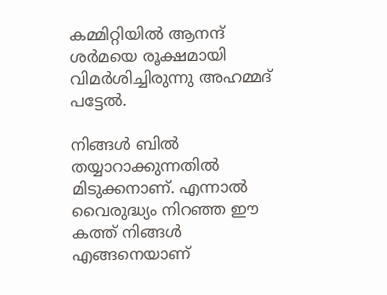കമ്മിറ്റിയില്‍ ആനന്ദ് ശര്‍മയെ രൂക്ഷമായി വിമര്‍ശിച്ചിരുന്നു അഹമ്മദ് പട്ടേല്‍.

നിങ്ങള്‍ ബില്‍ തയ്യാറാക്കുന്നതില്‍ മിടുക്കനാണ്. എന്നാല്‍ വൈരുദ്ധ്യം നിറഞ്ഞ ഈ കത്ത് നിങ്ങള്‍ എങ്ങനെയാണ്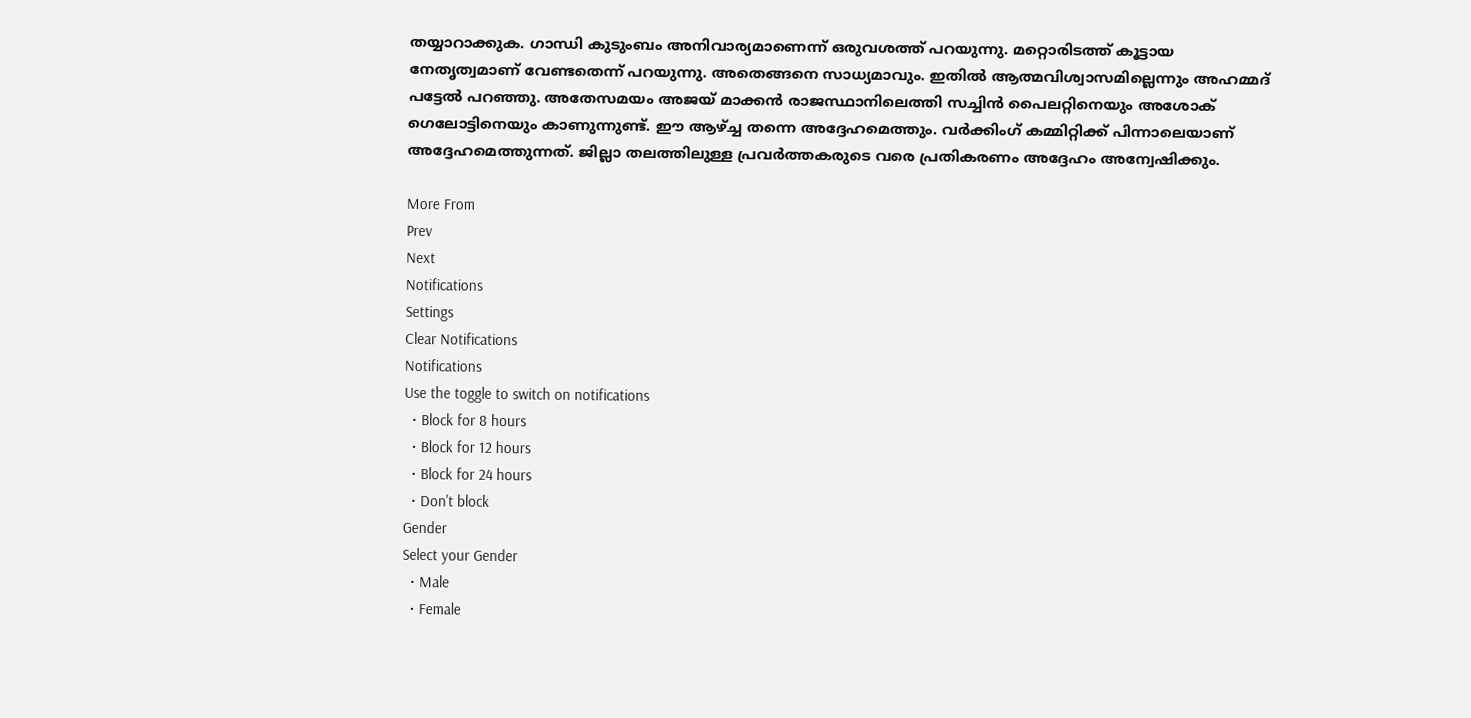തയ്യാറാക്കുക. ഗാന്ധി കുടുംബം അനിവാര്യമാണെന്ന് ഒരുവശത്ത് പറയുന്നു. മറ്റൊരിടത്ത് കൂട്ടായ നേതൃത്വമാണ് വേണ്ടതെന്ന് പറയുന്നു. അതെങ്ങനെ സാധ്യമാവും. ഇതില്‍ ആത്മവിശ്വാസമില്ലെന്നും അഹമ്മദ് പട്ടേല്‍ പറഞ്ഞു. അതേസമയം അജയ് മാക്കന്‍ രാജസ്ഥാനിലെത്തി സച്ചിന്‍ പൈലറ്റിനെയും അശോക് ഗെലോട്ടിനെയും കാണുന്നുണ്ട്. ഈ ആഴ്ച്ച തന്നെ അദ്ദേഹമെത്തും. വര്‍ക്കിംഗ് കമ്മിറ്റിക്ക് പിന്നാലെയാണ് അദ്ദേഹമെത്തുന്നത്. ജില്ലാ തലത്തിലുള്ള പ്രവര്‍ത്തകരുടെ വരെ പ്രതികരണം അദ്ദേഹം അന്വേഷിക്കും.

More From
Prev
Next
Notifications
Settings
Clear Notifications
Notifications
Use the toggle to switch on notifications
  • Block for 8 hours
  • Block for 12 hours
  • Block for 24 hours
  • Don't block
Gender
Select your Gender
  • Male
  • Female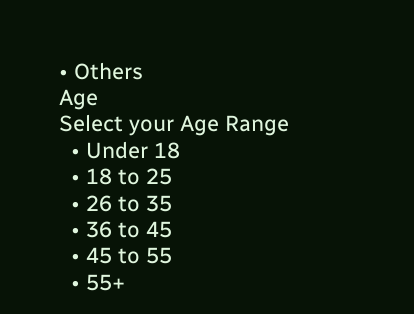• Others
Age
Select your Age Range
  • Under 18
  • 18 to 25
  • 26 to 35
  • 36 to 45
  • 45 to 55
  • 55+